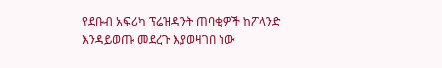የደቡብ አፍሪካ ፕሬዝዳንት ጠባቂዎች ከፖላንድ እንዳይወጡ መደረጉ እያወዛገበ ነው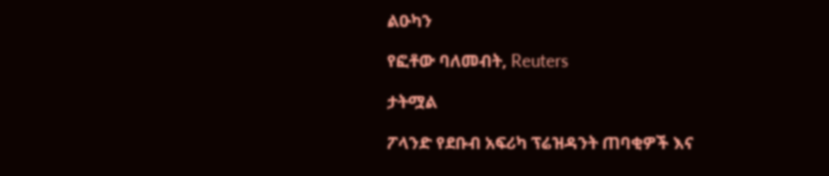ልዑካን

የፎቶው ባለመብት, Reuters

ታትሟል

ፖላንድ የደቡብ አፍሪካ ፕሬዝዳንት ጠባቂዎች እና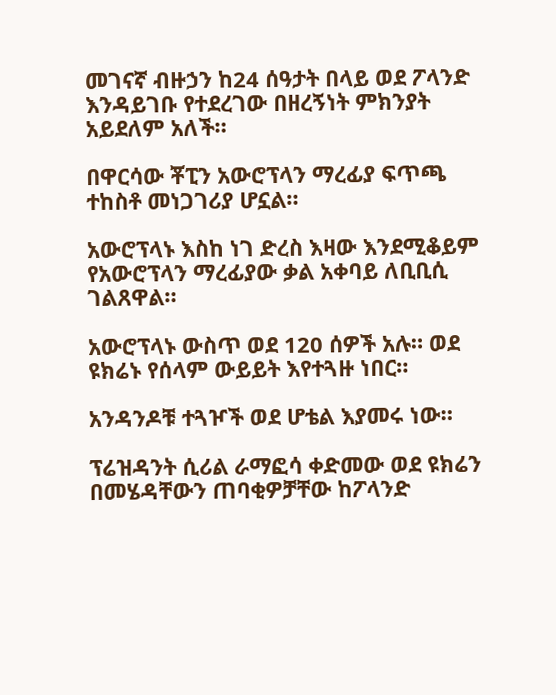መገናኛ ብዙኃን ከ24 ሰዓታት በላይ ወደ ፖላንድ እንዳይገቡ የተደረገው በዘረኝነት ምክንያት አይደለም አለች።

በዋርሳው ቾፒን አውሮፕላን ማረፊያ ፍጥጫ ተከስቶ መነጋገሪያ ሆኗል።

አውሮፕላኑ እስከ ነገ ድረስ እዛው እንደሚቆይም የአውሮፕላን ማረፊያው ቃል አቀባይ ለቢቢሲ ገልጸዋል።

አውሮፕላኑ ውስጥ ወደ 120 ሰዎች አሉ። ወደ ዩክሬኑ የሰላም ውይይት እየተጓዙ ነበር።

አንዳንዶቹ ተጓዦች ወደ ሆቴል እያመሩ ነው።

ፕሬዝዳንት ሲሪል ራማፎሳ ቀድመው ወደ ዩክሬን በመሄዳቸውን ጠባቂዎቻቸው ከፖላንድ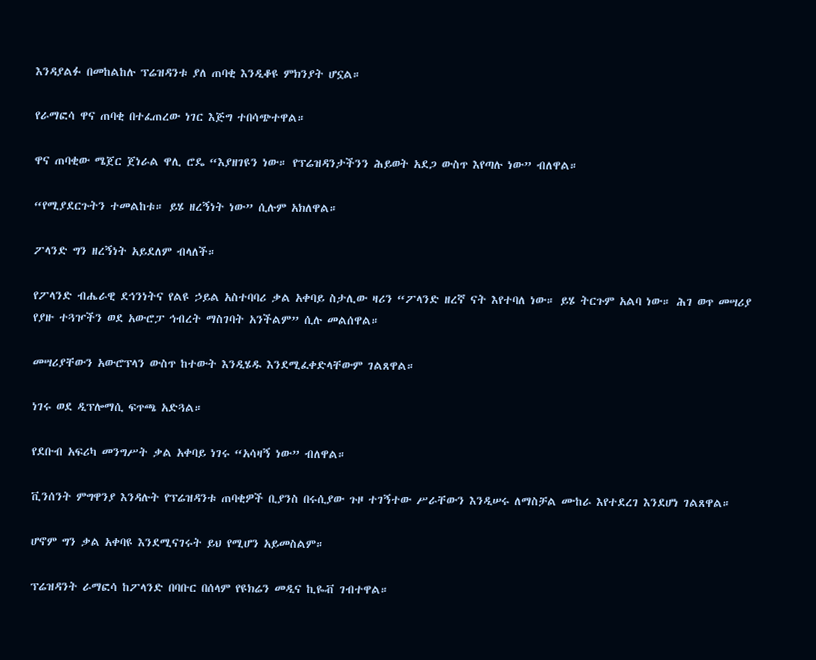እንዳያልፉ በመከልከሉ ፕሬዝዳንቱ ያለ ጠባቂ እንዲቆዩ ምክንያት ሆኗል።

የራማፎሳ ዋና ጠባቂ በተፈጠረው ነገር እጅግ ተበሳጭተዋል።

ዋና ጠባቂው ሜጀር ጀነራል ዋሊ ሮዴ “እያዘገዩን ነው። የፕሬዝዳንታችንን ሕይወት አደጋ ውስጥ እየጣሉ ነው” ብለዋል።

“የሚያደርጉትን ተመልከቱ። ይሄ ዘረኝነት ነው” ሲሉም አክለዋል።

ፖላንድ ግን ዘረኝነት አይደለም ብላለች።

የፖላንድ ብሔራዊ ደኅንነትና የልዩ ኃይል አስተባባሪ ቃል አቀባይ ስታሊው ዛሪን “ፖላንድ ዘረኛ ናት እየተባለ ነው። ይሄ ትርጉም አልባ ነው። ሕገ ወጥ መሣሪያ የያዙ ተጓዦችን ወደ አውሮፓ ኅብረት ማስገባት አንችልም” ሲሉ መልሰዋል።

መሣሪያቸውን አውሮፕላን ውስጥ ከተውት እንዲሄዱ እንደሚፈቀድላቸውም ገልጸዋል።

ነገሩ ወደ ዲፕሎማሲ ፍጥጫ አድጓል።

የደቡብ አፍሪካ መንግሥት ቃል አቀባይ ነገሩ “አሳዛኝ ነው” ብለዋል።

ቪንሰንት ምግዋንያ እንዳሉት የፕሬዝዳንቱ ጠባቂዎች ቢያንስ በሩሲያው ጉዞ ተገኝተው ሥራቸውን እንዲሠሩ ለማስቻል ሙከራ እየተደረገ እንደሆነ ገልጸዋል።

ሆኖም ግን ቃል አቀባዩ እንደሚናገሩት ይህ የሚሆን አይመስልም።

ፕሬዝዳንት ራማፎሳ ከፖላንድ በባቡር በሰላም የዩክሬን መዲና ኪዬቭ ገብተዋል።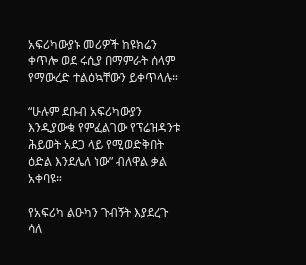አፍሪካውያኑ መሪዎች ከዩክሬን ቀጥሎ ወደ ሩሲያ በማምራት ሰላም የማውረድ ተልዕኳቸውን ይቀጥላሉ።

“ሁሉም ደቡብ አፍሪካውያን እንዲያውቁ የምፈልገው የፕሬዝዳንቱ ሕይወት አደጋ ላይ የሚወድቅበት ዕድል እንደሌለ ነው” ብለዋል ቃል አቀባዩ።

የአፍሪካ ልዑካን ጉብኝት እያደረጉ ሳለ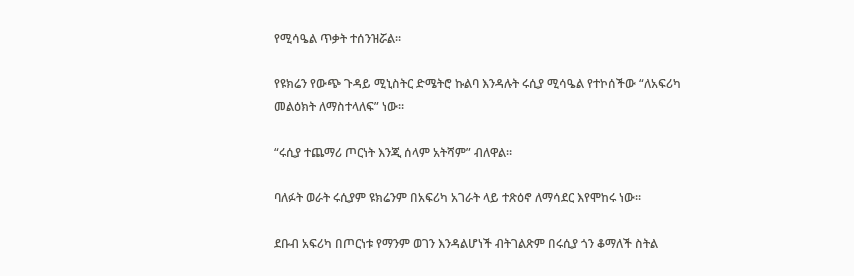የሚሳዔል ጥቃት ተሰንዝሯል።

የዩክሬን የውጭ ጉዳይ ሚኒስትር ድሜትሮ ኩልባ እንዳሉት ሩሲያ ሚሳዔል የተኮሰችው “ለአፍሪካ መልዕክት ለማስተላለፍ” ነው።

“ሩሲያ ተጨማሪ ጦርነት እንጂ ሰላም አትሻም” ብለዋል።

ባለፉት ወራት ሩሲያም ዩክሬንም በአፍሪካ አገራት ላይ ተጽዕኖ ለማሳደር እየሞከሩ ነው።

ደቡብ አፍሪካ በጦርነቱ የማንም ወገን እንዳልሆነች ብትገልጽም በሩሲያ ጎን ቆማለች ስትል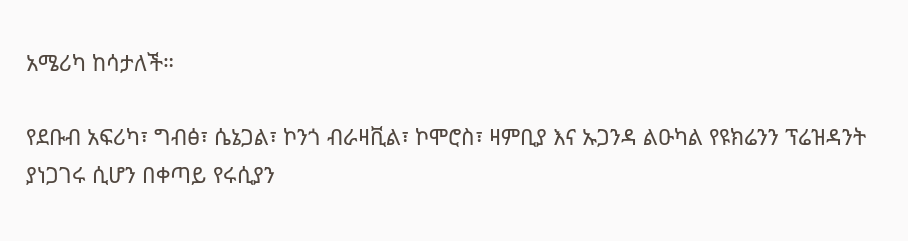አሜሪካ ከሳታለች።

የደቡብ አፍሪካ፣ ግብፅ፣ ሴኔጋል፣ ኮንጎ ብራዛቪል፣ ኮሞሮስ፣ ዛምቢያ እና ኡጋንዳ ልዑካል የዩክሬንን ፕሬዝዳንት ያነጋገሩ ሲሆን በቀጣይ የሩሲያን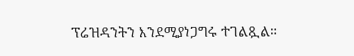ፕሬዝዳንትን እንደሚያነጋግሩ ተገልጿል።